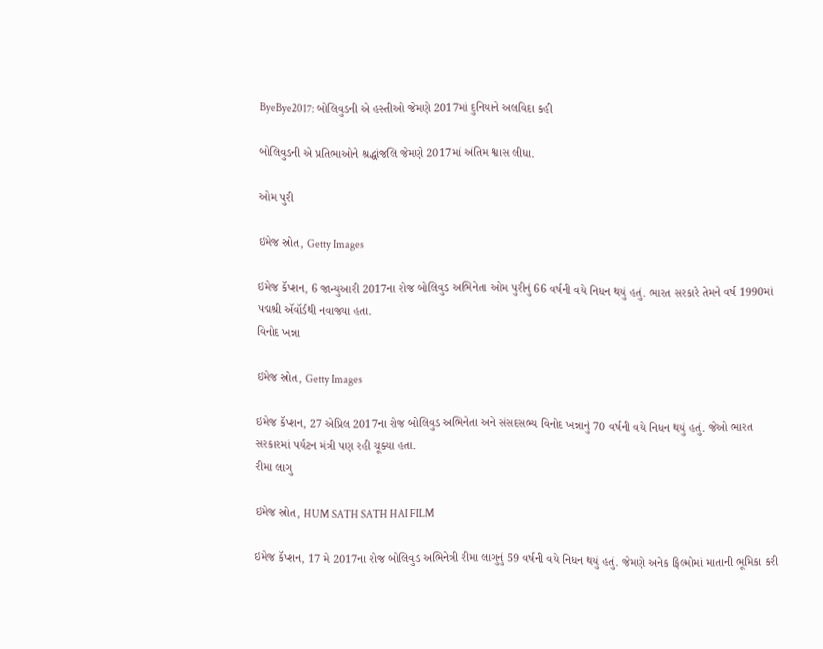ByeBye2017: બોલિવુડની એ હસ્તીઓ જેમણે 2017માં દુનિયાને અલવિદા કહી

બોલિવુડની એ પ્રતિભાઓને શ્રદ્ધાંજલિ જેમણે 2017માં અંતિમ શ્વાસ લીધા.

ઓમ પુરી

ઇમેજ સ્રોત, Getty Images

ઇમેજ કૅપ્શન, 6 જાન્યુઆરી 2017ના રોજ બોલિવુડ અભિનેતા ઓમ પુરીનું 66 વર્ષની વયે નિધન થયું હતું. ભારત સરકારે તેમને વર્ષ 1990માં પદ્મશ્રી ઍવૉર્ડથી નવાજ્યા હતા.
વિનોદ ખન્ના

ઇમેજ સ્રોત, Getty Images

ઇમેજ કૅપ્શન, 27 એપ્રિલ 2017ના રોજ બોલિવુડ અભિનેતા અને સંસદસભ્ય વિનોદ ખન્નાનું 70 વર્ષની વયે નિધન થયું હતું. જેઓ ભારત સરકારમાં પર્યટન મંત્રી પણ રહી ચૂક્યા હતા.
રીમા લાગુ

ઇમેજ સ્રોત, HUM SATH SATH HAI FILM

ઇમેજ કૅપ્શન, 17 મે 2017ના રોજ બોલિવુડ અભિનેત્રી રીમા લાગુનું 59 વર્ષની વયે નિધન થયું હતું. જેમણે અનેક ફિલ્મોમાં માતાની ભૂમિકા કરી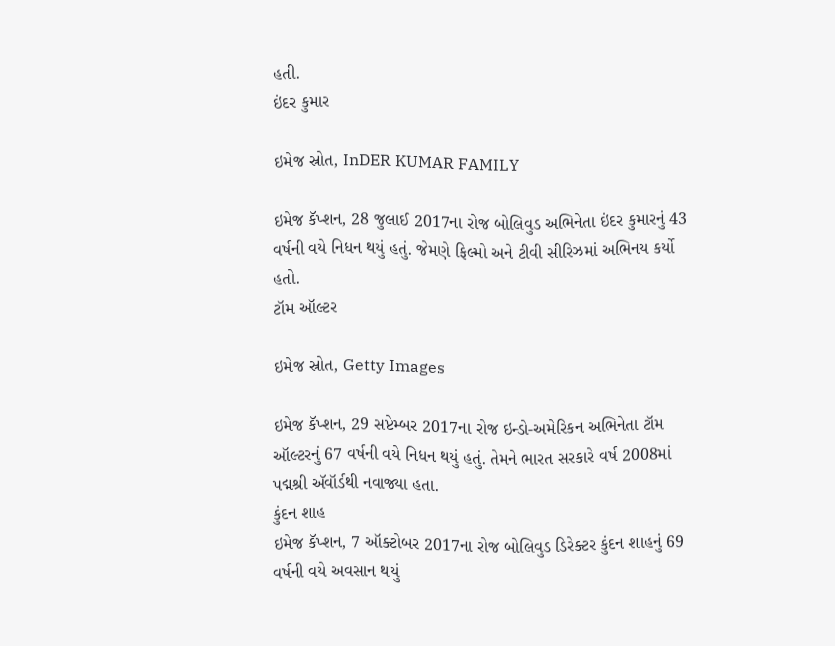હતી.
ઇંદર કુમાર

ઇમેજ સ્રોત, InDER KUMAR FAMILY

ઇમેજ કૅપ્શન, 28 જુલાઈ 2017ના રોજ બોલિવુડ અભિનેતા ઇંદર કુમારનું 43 વર્ષની વયે નિધન થયું હતું. જેમણે ફિલ્મો અને ટીવી સીરિઝમાં અભિનય કર્યો હતો.
ટૉમ ઑલ્ટર

ઇમેજ સ્રોત, Getty Images

ઇમેજ કૅપ્શન, 29 સપ્ટેમ્બર 2017ના રોજ ઇન્ડો-અમેરિકન અભિનેતા ટૉમ ઑલ્ટરનું 67 વર્ષની વયે નિધન થયું હતું. તેમને ભારત સરકારે વર્ષ 2008માં પદ્મશ્રી ઍવૉર્ડથી નવાજ્યા હતા.
કુંદન શાહ
ઇમેજ કૅપ્શન, 7 ઑક્ટોબર 2017ના રોજ બોલિવુડ ડિરેક્ટર કુંદન શાહનું 69 વર્ષની વયે અવસાન થયું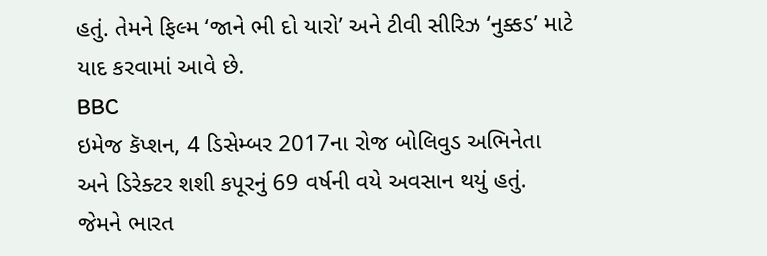હતું. તેમને ફિલ્મ ‘જાને ભી દો યારો’ અને ટીવી સીરિઝ ‘નુક્કડ’ માટે યાદ કરવામાં આવે છે.
BBC
ઇમેજ કૅપ્શન, 4 ડિસેમ્બર 2017ના રોજ બોલિવુડ અભિનેતા અને ડિરેક્ટર શશી કપૂરનું 69 વર્ષની વયે અવસાન થયું હતું. જેમને ભારત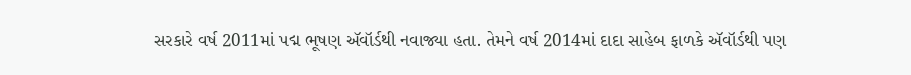સરકારે વર્ષ 2011માં પદ્મ ભૂષણ ઍવૉર્ડથી નવાજ્યા હતા. તેમને વર્ષ 2014માં દાદા સાહેબ ફાળકે ઍવૉર્ડથી પણ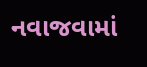નવાજવામાં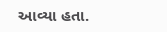આવ્યા હતા.